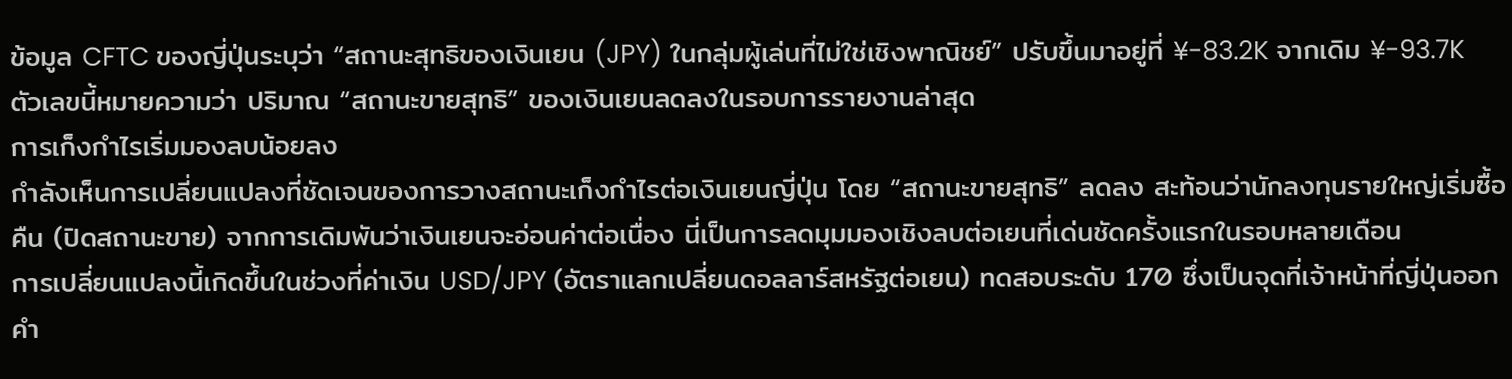ข้อมูล CFTC ของญี่ปุ่นระบุว่า “สถานะสุทธิของเงินเยน (JPY) ในกลุ่มผู้เล่นที่ไม่ใช่เชิงพาณิชย์” ปรับขึ้นมาอยู่ที่ ¥-83.2K จากเดิม ¥-93.7K
ตัวเลขนี้หมายความว่า ปริมาณ “สถานะขายสุทธิ” ของเงินเยนลดลงในรอบการรายงานล่าสุด
การเก็งกำไรเริ่มมองลบน้อยลง
กำลังเห็นการเปลี่ยนแปลงที่ชัดเจนของการวางสถานะเก็งกำไรต่อเงินเยนญี่ปุ่น โดย “สถานะขายสุทธิ” ลดลง สะท้อนว่านักลงทุนรายใหญ่เริ่มซื้อคืน (ปิดสถานะขาย) จากการเดิมพันว่าเงินเยนจะอ่อนค่าต่อเนื่อง นี่เป็นการลดมุมมองเชิงลบต่อเยนที่เด่นชัดครั้งแรกในรอบหลายเดือน
การเปลี่ยนแปลงนี้เกิดขึ้นในช่วงที่ค่าเงิน USD/JPY (อัตราแลกเปลี่ยนดอลลาร์สหรัฐต่อเยน) ทดสอบระดับ 170 ซึ่งเป็นจุดที่เจ้าหน้าที่ญี่ปุ่นออกคำ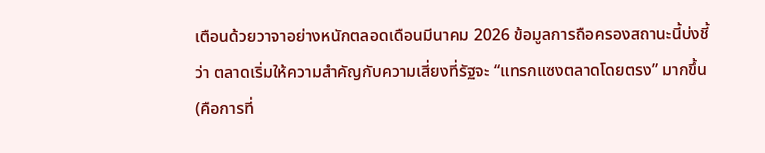เตือนด้วยวาจาอย่างหนักตลอดเดือนมีนาคม 2026 ข้อมูลการถือครองสถานะนี้บ่งชี้ว่า ตลาดเริ่มให้ความสำคัญกับความเสี่ยงที่รัฐจะ “แทรกแซงตลาดโดยตรง” มากขึ้น (คือการที่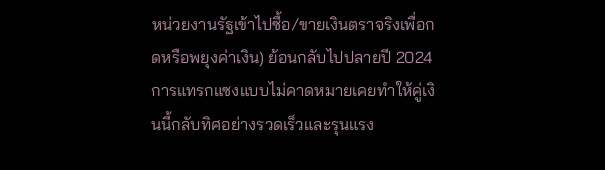หน่วยงานรัฐเข้าไปซื้อ/ขายเงินตราจริงเพื่อกดหรือพยุงค่าเงิน) ย้อนกลับไปปลายปี 2024 การแทรกแซงแบบไม่คาดหมายเคยทำให้คู่เงินนี้กลับทิศอย่างรวดเร็วและรุนแรง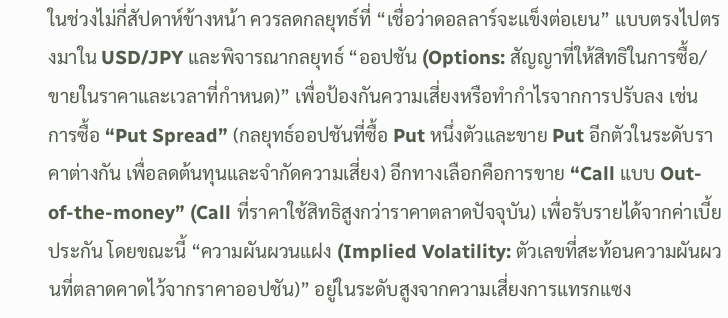ในช่วงไม่กี่สัปดาห์ข้างหน้า ควรลดกลยุทธ์ที่ “เชื่อว่าดอลลาร์จะแข็งต่อเยน” แบบตรงไปตรงมาใน USD/JPY และพิจารณากลยุทธ์ “ออปชัน (Options: สัญญาที่ให้สิทธิในการซื้อ/ขายในราคาและเวลาที่กำหนด)” เพื่อป้องกันความเสี่ยงหรือทำกำไรจากการปรับลง เช่น การซื้อ “Put Spread” (กลยุทธ์ออปชันที่ซื้อ Put หนึ่งตัวและขาย Put อีกตัวในระดับราคาต่างกัน เพื่อลดต้นทุนและจำกัดความเสี่ยง) อีกทางเลือกคือการขาย “Call แบบ Out-of-the-money” (Call ที่ราคาใช้สิทธิสูงกว่าราคาตลาดปัจจุบัน) เพื่อรับรายได้จากค่าเบี้ยประกัน โดยขณะนี้ “ความผันผวนแฝง (Implied Volatility: ตัวเลขที่สะท้อนความผันผวนที่ตลาดคาดไว้จากราคาออปชัน)” อยู่ในระดับสูงจากความเสี่ยงการแทรกแซง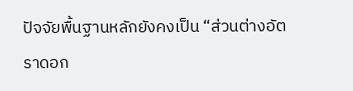ปัจจัยพื้นฐานหลักยังคงเป็น “ส่วนต่างอัตราดอก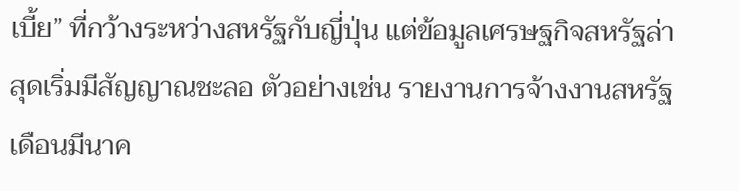เบี้ย” ที่กว้างระหว่างสหรัฐกับญี่ปุ่น แต่ข้อมูลเศรษฐกิจสหรัฐล่าสุดเริ่มมีสัญญาณชะลอ ตัวอย่างเช่น รายงานการจ้างงานสหรัฐเดือนมีนาค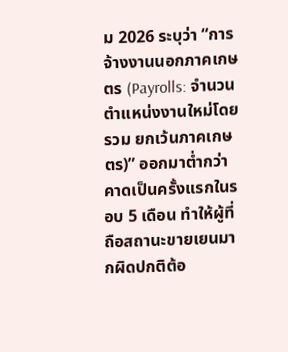ม 2026 ระบุว่า “การจ้างงานนอกภาคเกษตร (Payrolls: จำนวนตำแหน่งงานใหม่โดยรวม ยกเว้นภาคเกษตร)” ออกมาต่ำกว่าคาดเป็นครั้งแรกในรอบ 5 เดือน ทำให้ผู้ที่ถือสถานะขายเยนมากผิดปกติต้อ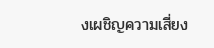งเผชิญความเสี่ยง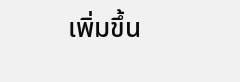เพิ่มขึ้น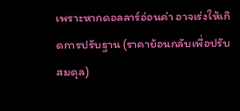เพราะหากดอลลาร์อ่อนค่า อาจเร่งให้เกิดการปรับฐาน (ราคาย้อนกลับเพื่อปรับสมดุล)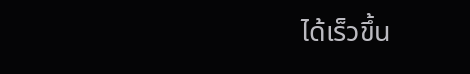ได้เร็วขึ้น